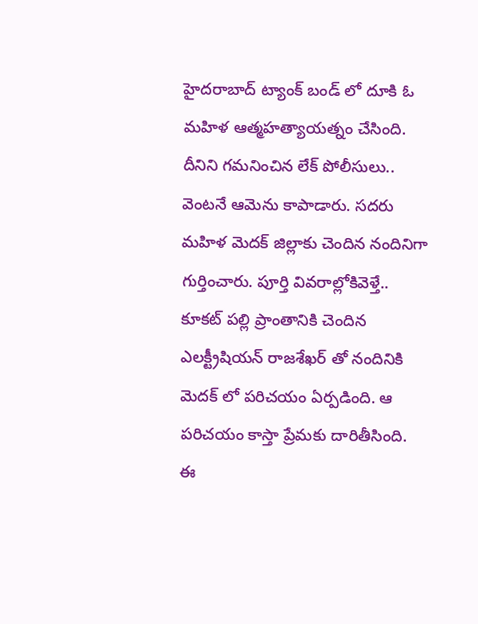హైదరాబాద్ ట్యాంక్ బండ్ లో దూకి ఓ మహిళ ఆత్మహత్యాయత్నం చేసింది. దీనిని గమనించిన లేక్ పోలీసులు.. వెంటనే ఆమెను కాపాడారు. సదరు మహిళ మెదక్ జిల్లాకు చెందిన నందినిగా గుర్తించారు. పూర్తి వివరాల్లోకివెళ్తే.. కూకట్ పల్లి ప్రాంతానికి చెందిన ఎలక్ట్రీషియన్ రాజశేఖర్ తో నందినికి మెదక్ లో పరిచయం ఏర్పడింది. ఆ పరిచయం కాస్తా ప్రేమకు దారితీసింది. ఈ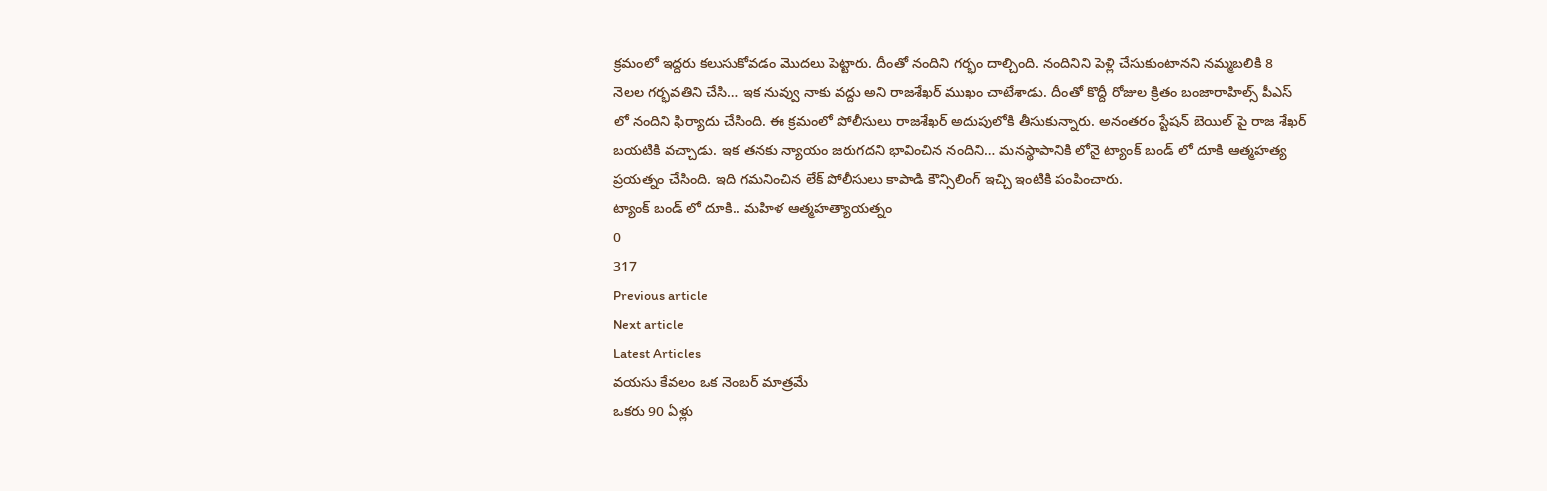క్రమంలో ఇద్దరు కలుసుకోవడం మొదలు పెట్టారు. దీంతో నందిని గర్భం దాల్చింది. నందినిని పెళ్లి చేసుకుంటానని నమ్మబలికి 8 నెలల గర్భవతిని చేసి… ఇక నువ్వు నాకు వద్దు అని రాజశేఖర్ ముఖం చాటేశాడు. దీంతో కొద్దీ రోజుల క్రితం బంజారాహిల్స్ పీఎస్ లో నందిని ఫిర్యాదు చేసింది. ఈ క్రమంలో పోలీసులు రాజశేఖర్ అదుపులోకి తీసుకున్నారు. అనంతరం స్టేషన్ బెయిల్ పై రాజ శేఖర్ బయటికి వచ్చాడు. ఇక తనకు న్యాయం జరుగదని భావించిన నందిని… మనస్థాపానికి లోనై ట్యాంక్ బండ్ లో దూకి ఆత్మహత్య ప్రయత్నం చేసింది. ఇది గమనించిన లేక్ పోలీసులు కాపాడి కౌన్సిలింగ్ ఇచ్చి ఇంటికి పంపించారు.
ట్యాంక్ బండ్ లో దూకి.. మహిళ ఆత్మహత్యాయత్నం
0
317
Previous article
Next article
Latest Articles
వయసు కేవలం ఒక నెంబర్ మాత్రమే
ఒకరు 90 ఏళ్లు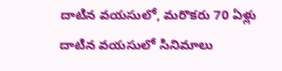దాటిన వయసులో, మరొకరు 70 ఏళ్లు దాటిన వయసులో సినిమాలు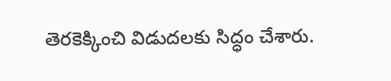తెరకెక్కించి విడుదలకు సిద్ధం చేశారు.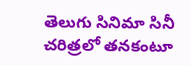తెలుగు సినిమా సినీ చరిత్రలో తనకంటూ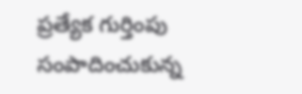ప్రత్యేక గుర్తింపు సంపాదించుకున్న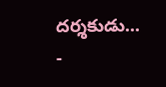దర్శకుడు...
-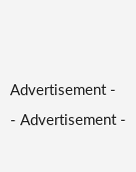Advertisement -
- Advertisement -